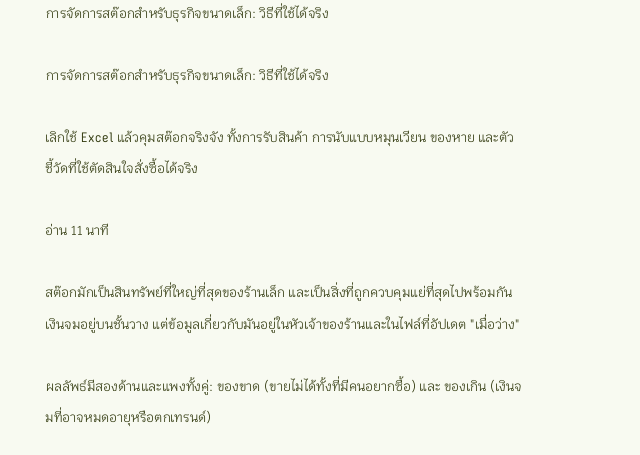การจัดการสต๊อกสำหรับธุรกิจขนาดเล็ก: วิธีที่ใช้ได้จริง

การจัดการสต๊อกสำหรับธุรกิจขนาดเล็ก: วิธีที่ใช้ได้จริง

เลิกใช้ Excel แล้วคุมสต๊อกจริงจัง ทั้งการรับสินค้า การนับแบบหมุนเวียน ของหาย และตัวชี้วัดที่ใช้ตัดสินใจสั่งซื้อได้จริง

อ่าน 11 นาที

สต๊อกมักเป็นสินทรัพย์ที่ใหญ่ที่สุดของร้านเล็ก และเป็นสิ่งที่ถูกควบคุมแย่ที่สุดไปพร้อมกัน เงินจมอยู่บนชั้นวาง แต่ข้อมูลเกี่ยวกับมันอยู่ในหัวเจ้าของร้านและในไฟล์ที่อัปเดต "เมื่อว่าง"

ผลลัพธ์มีสองด้านและแพงทั้งคู่: ของขาด (ขายไม่ได้ทั้งที่มีคนอยากซื้อ) และ ของเกิน (เงินจมที่อาจหมดอายุหรือตกเทรนด์)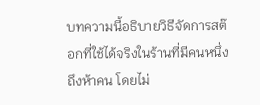บทความนี้อธิบายวิธีจัดการสต๊อกที่ใช้ได้จริงในร้านที่มีคนหนึ่งถึงห้าคน โดยไม่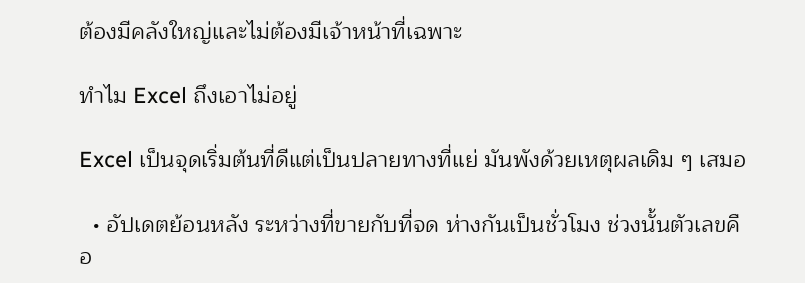ต้องมีคลังใหญ่และไม่ต้องมีเจ้าหน้าที่เฉพาะ

ทำไม Excel ถึงเอาไม่อยู่

Excel เป็นจุดเริ่มต้นที่ดีแต่เป็นปลายทางที่แย่ มันพังด้วยเหตุผลเดิม ๆ เสมอ

  • อัปเดตย้อนหลัง ระหว่างที่ขายกับที่จด ห่างกันเป็นชั่วโมง ช่วงนั้นตัวเลขคือ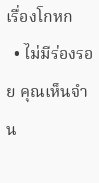เรื่องโกหก
  • ไม่มีร่องรอย คุณเห็นจำน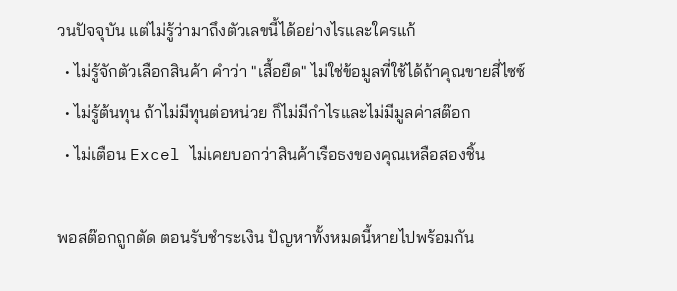วนปัจจุบัน แต่ไม่รู้ว่ามาถึงตัวเลขนี้ได้อย่างไรและใครแก้
  • ไม่รู้จักตัวเลือกสินค้า คำว่า "เสื้อยืด" ไม่ใช่ข้อมูลที่ใช้ได้ถ้าคุณขายสี่ไซซ์
  • ไม่รู้ต้นทุน ถ้าไม่มีทุนต่อหน่วย ก็ไม่มีกำไรและไม่มีมูลค่าสต๊อก
  • ไม่เตือน Excel ไม่เคยบอกว่าสินค้าเรือธงของคุณเหลือสองชิ้น

พอสต๊อกถูกตัด ตอนรับชำระเงิน ปัญหาทั้งหมดนี้หายไปพร้อมกัน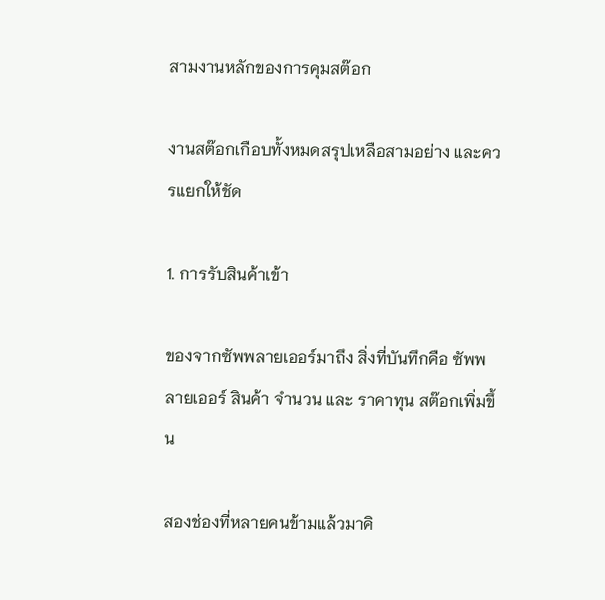สามงานหลักของการคุมสต๊อก

งานสต๊อกเกือบทั้งหมดสรุปเหลือสามอย่าง และควรแยกให้ชัด

1. การรับสินค้าเข้า

ของจากซัพพลายเออร์มาถึง สิ่งที่บันทึกคือ ซัพพลายเออร์ สินค้า จำนวน และ ราคาทุน สต๊อกเพิ่มขึ้น

สองช่องที่หลายคนข้ามแล้วมาคิ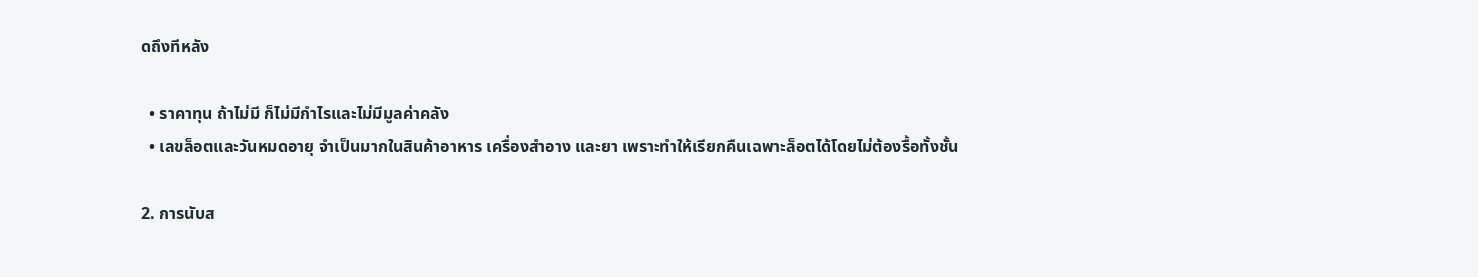ดถึงทีหลัง

  • ราคาทุน ถ้าไม่มี ก็ไม่มีกำไรและไม่มีมูลค่าคลัง
  • เลขล็อตและวันหมดอายุ จำเป็นมากในสินค้าอาหาร เครื่องสำอาง และยา เพราะทำให้เรียกคืนเฉพาะล็อตได้โดยไม่ต้องรื้อทั้งชั้น

2. การนับส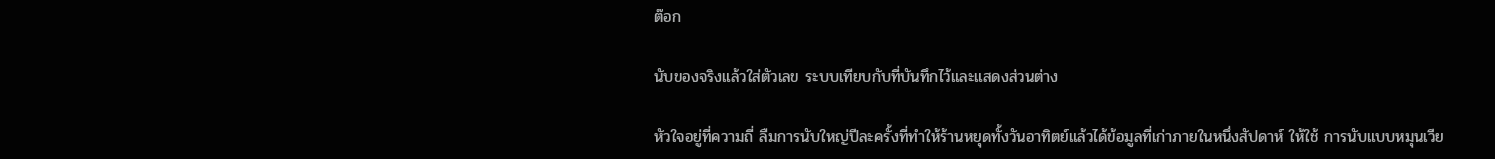ต๊อก

นับของจริงแล้วใส่ตัวเลข ระบบเทียบกับที่บันทึกไว้และแสดงส่วนต่าง

หัวใจอยู่ที่ความถี่ ลืมการนับใหญ่ปีละครั้งที่ทำให้ร้านหยุดทั้งวันอาทิตย์แล้วได้ข้อมูลที่เก่าภายในหนึ่งสัปดาห์ ให้ใช้ การนับแบบหมุนเวีย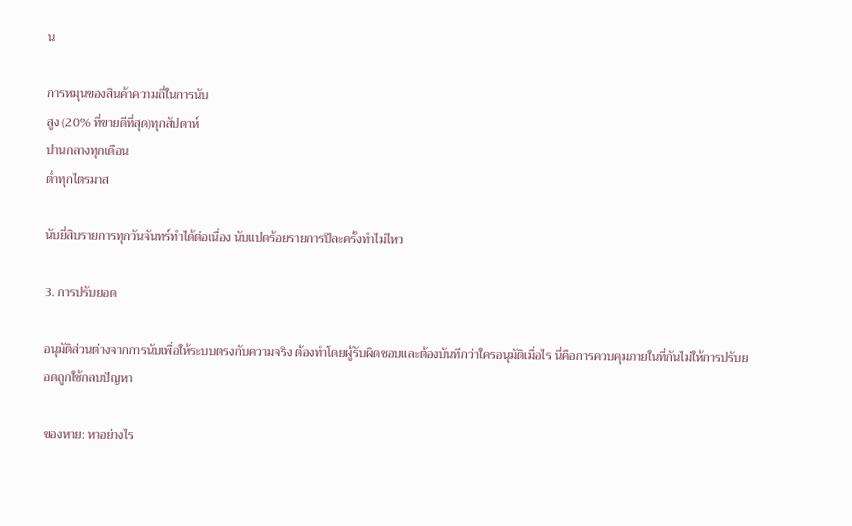น

การหมุนของสินค้าความถี่ในการนับ
สูง (20% ที่ขายดีที่สุด)ทุกสัปดาห์
ปานกลางทุกเดือน
ต่ำทุกไตรมาส

นับยี่สิบรายการทุกวันจันทร์ทำได้ต่อเนื่อง นับแปดร้อยรายการปีละครั้งทำไม่ไหว

3. การปรับยอด

อนุมัติส่วนต่างจากการนับเพื่อให้ระบบตรงกับความจริง ต้องทำโดยผู้รับผิดชอบและต้องบันทึกว่าใครอนุมัติเมื่อไร นี่คือการควบคุมภายในที่กันไม่ให้การปรับยอดถูกใช้กลบปัญหา

ของหาย: หาอย่างไร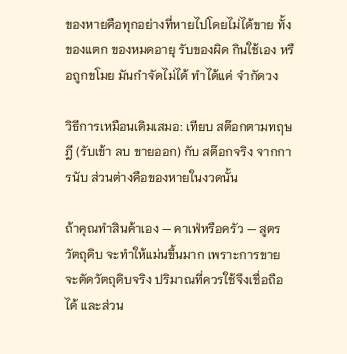ของหายคือทุกอย่างที่หายไปโดยไม่ได้ขาย ทั้งของแตก ของหมดอายุ รับของผิด กินใช้เอง หรือถูกขโมย มันกำจัดไม่ได้ ทำได้แค่ จำกัดวง

วิธีการเหมือนเดิมเสมอ: เทียบ สต๊อกตามทฤษฎี (รับเข้า ลบ ขายออก) กับ สต๊อกจริง จากการนับ ส่วนต่างคือของหายในงวดนั้น

ถ้าคุณทำสินค้าเอง — คาเฟ่หรือครัว — สูตรวัตถุดิบ จะทำให้แม่นขึ้นมาก เพราะการขายจะตัดวัตถุดิบจริง ปริมาณที่ควรใช้จึงเชื่อถือได้ และส่วน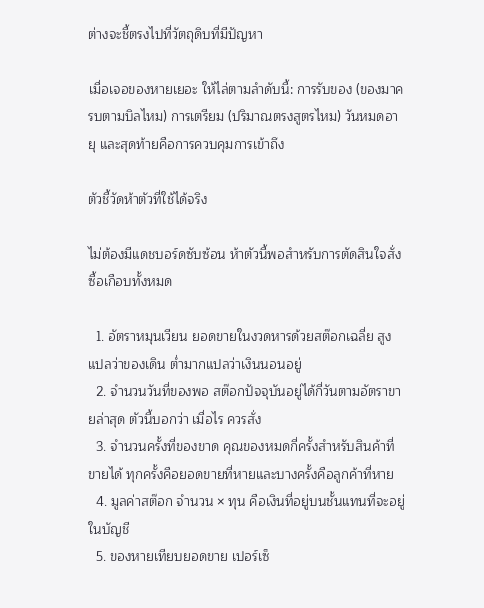ต่างจะชี้ตรงไปที่วัตถุดิบที่มีปัญหา

เมื่อเจอของหายเยอะ ให้ไล่ตามลำดับนี้: การรับของ (ของมาครบตามบิลไหม) การเตรียม (ปริมาณตรงสูตรไหม) วันหมดอายุ และสุดท้ายคือการควบคุมการเข้าถึง

ตัวชี้วัดห้าตัวที่ใช้ได้จริง

ไม่ต้องมีแดชบอร์ดซับซ้อน ห้าตัวนี้พอสำหรับการตัดสินใจสั่งซื้อเกือบทั้งหมด

  1. อัตราหมุนเวียน ยอดขายในงวดหารด้วยสต๊อกเฉลี่ย สูงแปลว่าของเดิน ต่ำมากแปลว่าเงินนอนอยู่
  2. จำนวนวันที่ของพอ สต๊อกปัจจุบันอยู่ได้กี่วันตามอัตราขายล่าสุด ตัวนี้บอกว่า เมื่อไร ควรสั่ง
  3. จำนวนครั้งที่ของขาด คุณของหมดกี่ครั้งสำหรับสินค้าที่ขายได้ ทุกครั้งคือยอดขายที่หายและบางครั้งคือลูกค้าที่หาย
  4. มูลค่าสต๊อก จำนวน × ทุน คือเงินที่อยู่บนชั้นแทนที่จะอยู่ในบัญชี
  5. ของหายเทียบยอดขาย เปอร์เซ็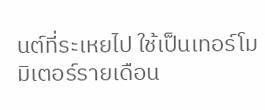นต์ที่ระเหยไป ใช้เป็นเทอร์โมมิเตอร์รายเดือน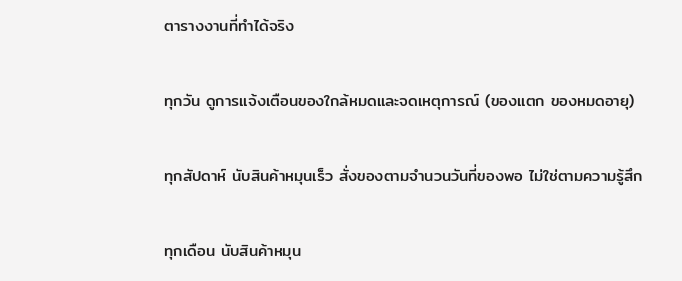ตารางงานที่ทำได้จริง

ทุกวัน ดูการแจ้งเตือนของใกล้หมดและจดเหตุการณ์ (ของแตก ของหมดอายุ)

ทุกสัปดาห์ นับสินค้าหมุนเร็ว สั่งของตามจำนวนวันที่ของพอ ไม่ใช่ตามความรู้สึก

ทุกเดือน นับสินค้าหมุน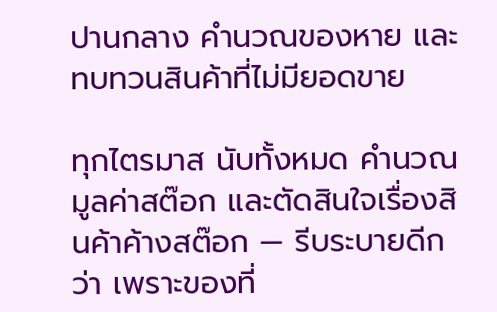ปานกลาง คำนวณของหาย และทบทวนสินค้าที่ไม่มียอดขาย

ทุกไตรมาส นับทั้งหมด คำนวณมูลค่าสต๊อก และตัดสินใจเรื่องสินค้าค้างสต๊อก — รีบระบายดีกว่า เพราะของที่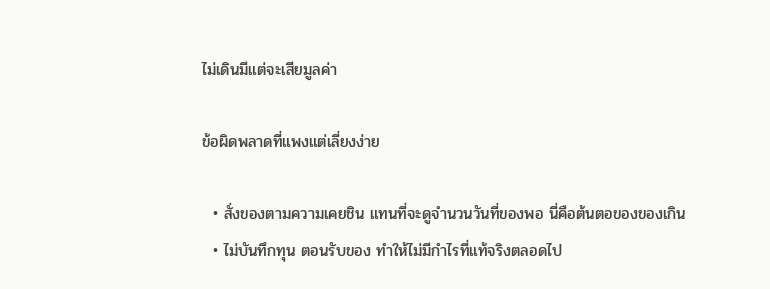ไม่เดินมีแต่จะเสียมูลค่า

ข้อผิดพลาดที่แพงแต่เลี่ยงง่าย

  • สั่งของตามความเคยชิน แทนที่จะดูจำนวนวันที่ของพอ นี่คือต้นตอของของเกิน
  • ไม่บันทึกทุน ตอนรับของ ทำให้ไม่มีกำไรที่แท้จริงตลอดไป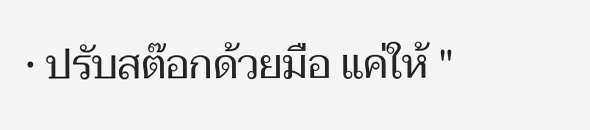• ปรับสต๊อกด้วยมือ แค่ให้ "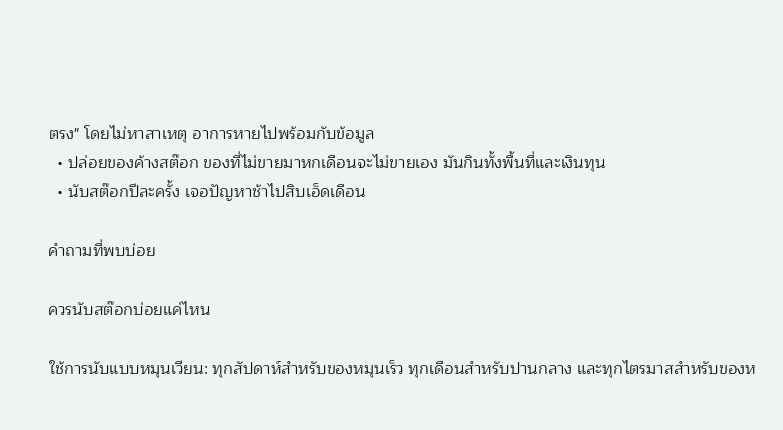ตรง" โดยไม่หาสาเหตุ อาการหายไปพร้อมกับข้อมูล
  • ปล่อยของค้างสต๊อก ของที่ไม่ขายมาหกเดือนจะไม่ขายเอง มันกินทั้งพื้นที่และเงินทุน
  • นับสต๊อกปีละครั้ง เจอปัญหาช้าไปสิบเอ็ดเดือน

คำถามที่พบบ่อย

ควรนับสต๊อกบ่อยแค่ไหน

ใช้การนับแบบหมุนเวียน: ทุกสัปดาห์สำหรับของหมุนเร็ว ทุกเดือนสำหรับปานกลาง และทุกไตรมาสสำหรับของห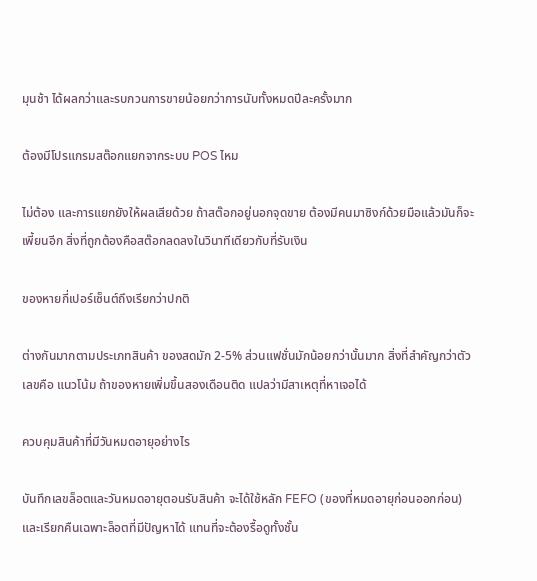มุนช้า ได้ผลกว่าและรบกวนการขายน้อยกว่าการนับทั้งหมดปีละครั้งมาก

ต้องมีโปรแกรมสต๊อกแยกจากระบบ POS ไหม

ไม่ต้อง และการแยกยังให้ผลเสียด้วย ถ้าสต๊อกอยู่นอกจุดขาย ต้องมีคนมาซิงก์ด้วยมือแล้วมันก็จะเพี้ยนอีก สิ่งที่ถูกต้องคือสต๊อกลดลงในวินาทีเดียวกับที่รับเงิน

ของหายกี่เปอร์เซ็นต์ถึงเรียกว่าปกติ

ต่างกันมากตามประเภทสินค้า ของสดมัก 2-5% ส่วนแฟชั่นมักน้อยกว่านั้นมาก สิ่งที่สำคัญกว่าตัวเลขคือ แนวโน้ม ถ้าของหายเพิ่มขึ้นสองเดือนติด แปลว่ามีสาเหตุที่หาเจอได้

ควบคุมสินค้าที่มีวันหมดอายุอย่างไร

บันทึกเลขล็อตและวันหมดอายุตอนรับสินค้า จะได้ใช้หลัก FEFO (ของที่หมดอายุก่อนออกก่อน) และเรียกคืนเฉพาะล็อตที่มีปัญหาได้ แทนที่จะต้องรื้อดูทั้งชั้น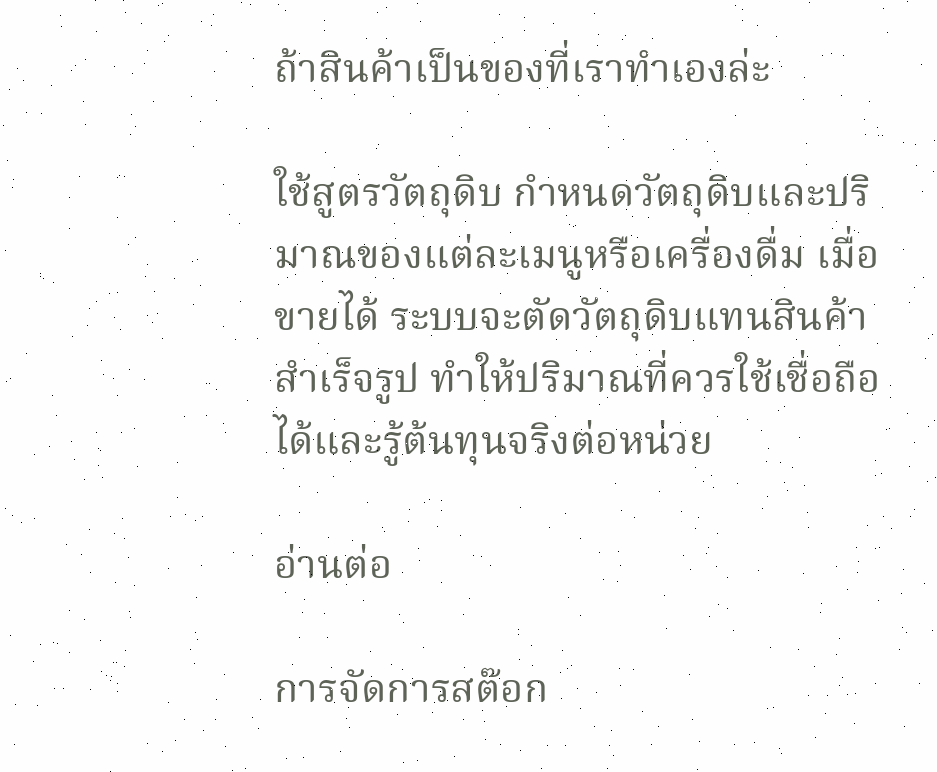ถ้าสินค้าเป็นของที่เราทำเองล่ะ

ใช้สูตรวัตถุดิบ กำหนดวัตถุดิบและปริมาณของแต่ละเมนูหรือเครื่องดื่ม เมื่อขายได้ ระบบจะตัดวัตถุดิบแทนสินค้าสำเร็จรูป ทำให้ปริมาณที่ควรใช้เชื่อถือได้และรู้ต้นทุนจริงต่อหน่วย

อ่านต่อ

การจัดการสต๊อก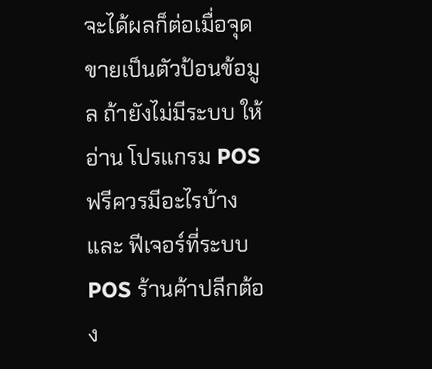จะได้ผลก็ต่อเมื่อจุดขายเป็นตัวป้อนข้อมูล ถ้ายังไม่มีระบบ ให้อ่าน โปรแกรม POS ฟรีควรมีอะไรบ้าง และ ฟีเจอร์ที่ระบบ POS ร้านค้าปลีกต้อง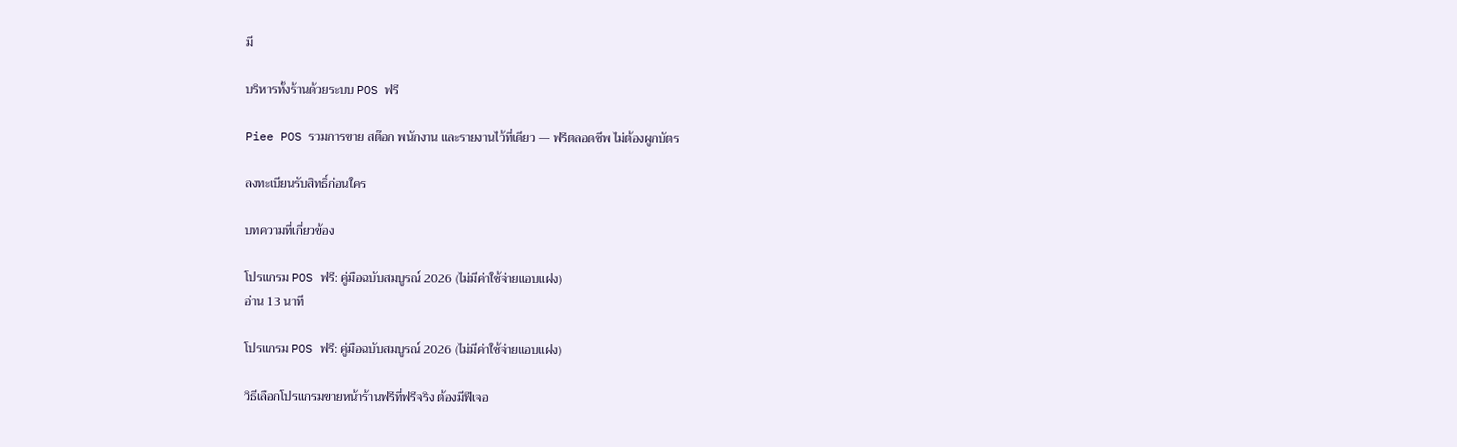มี

บริหารทั้งร้านด้วยระบบ POS ฟรี

Piee POS รวมการขาย สต๊อก พนักงาน และรายงานไว้ที่เดียว — ฟรีตลอดชีพ ไม่ต้องผูกบัตร

ลงทะเบียนรับสิทธิ์ก่อนใคร

บทความที่เกี่ยวข้อง

โปรแกรม POS ฟรี: คู่มือฉบับสมบูรณ์ 2026 (ไม่มีค่าใช้จ่ายแอบแฝง)
อ่าน 13 นาที

โปรแกรม POS ฟรี: คู่มือฉบับสมบูรณ์ 2026 (ไม่มีค่าใช้จ่ายแอบแฝง)

วิธีเลือกโปรแกรมขายหน้าร้านฟรีที่ฟรีจริง ต้องมีฟีเจอ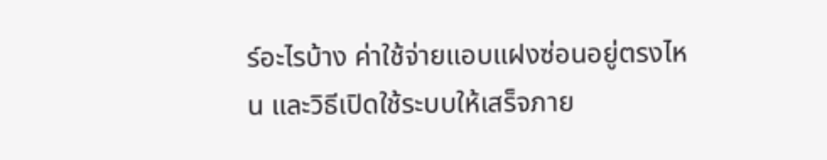ร์อะไรบ้าง ค่าใช้จ่ายแอบแฝงซ่อนอยู่ตรงไหน และวิธีเปิดใช้ระบบให้เสร็จภาย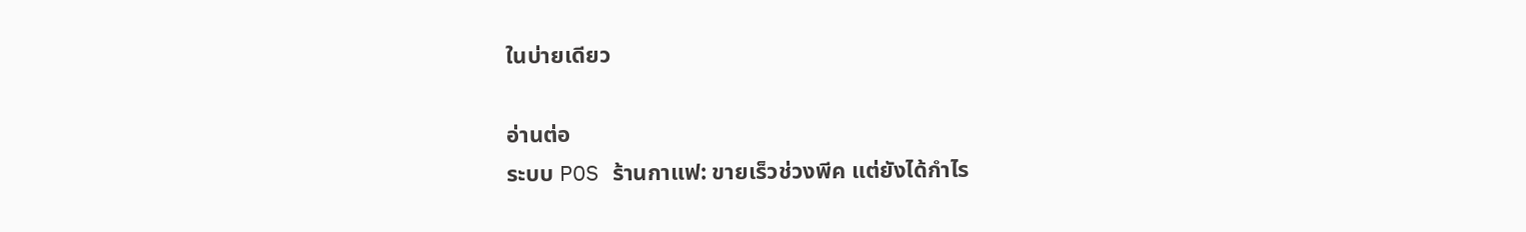ในบ่ายเดียว

อ่านต่อ
ระบบ POS ร้านกาแฟ: ขายเร็วช่วงพีค แต่ยังได้กำไร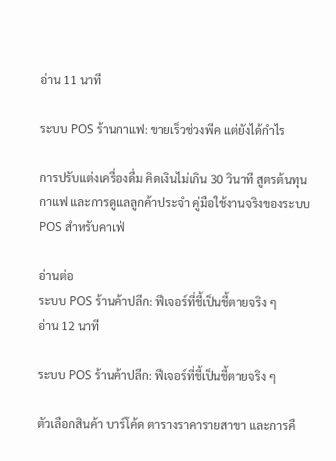อ่าน 11 นาที

ระบบ POS ร้านกาแฟ: ขายเร็วช่วงพีค แต่ยังได้กำไร

การปรับแต่งเครื่องดื่ม คิดเงินไม่เกิน 30 วินาที สูตรต้นทุนกาแฟ และการดูแลลูกค้าประจำ คู่มือใช้งานจริงของระบบ POS สำหรับคาเฟ่

อ่านต่อ
ระบบ POS ร้านค้าปลีก: ฟีเจอร์ที่ชี้เป็นชี้ตายจริง ๆ
อ่าน 12 นาที

ระบบ POS ร้านค้าปลีก: ฟีเจอร์ที่ชี้เป็นชี้ตายจริง ๆ

ตัวเลือกสินค้า บาร์โค้ด ตารางราคารายสาขา และการคื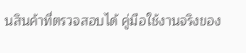นสินค้าที่ตรวจสอบได้ คู่มือใช้งานจริงของ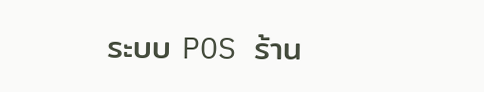ระบบ POS ร้าน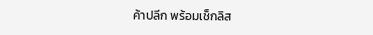ค้าปลีก พร้อมเช็กลิส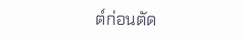ต์ก่อนตัด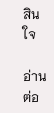สินใจ

อ่านต่อ